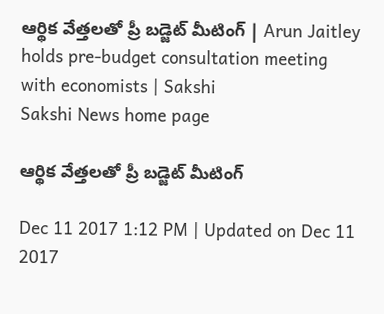ఆర్థిక వేత్తలతో ప్రీ బడ్జెట్‌ మీటింగ్‌ | Arun Jaitley holds pre-budget consultation meeting with economists | Sakshi
Sakshi News home page

ఆర్థిక వేత్తలతో ప్రీ బడ్జెట్‌ మీటింగ్‌

Dec 11 2017 1:12 PM | Updated on Dec 11 2017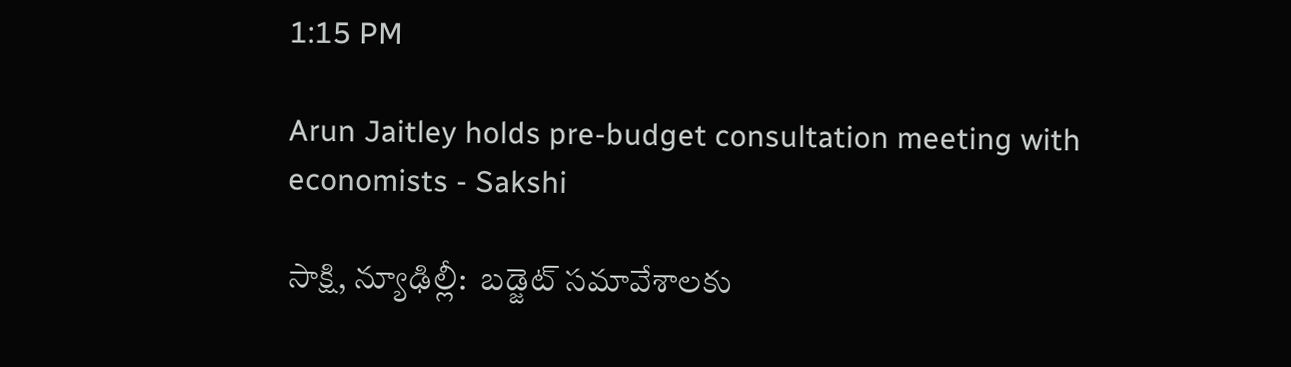1:15 PM

Arun Jaitley holds pre-budget consultation meeting with economists - Sakshi

సాక్షి, న్యూఢిల్లీ:  బడ్జెట్‌ సమావేశాలకు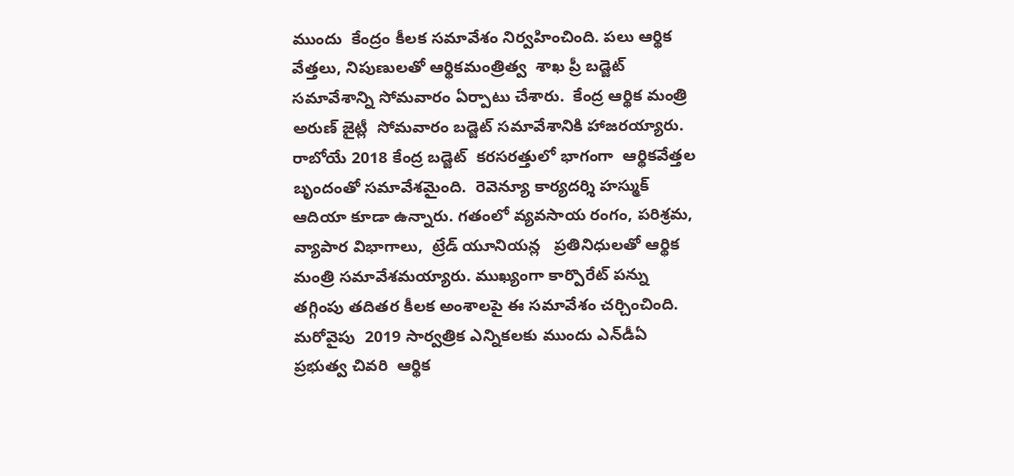ముందు  కేంద్రం కీలక సమావేశం నిర్వహించింది. పలు ఆర్థిక వేత్తలు, నిపుణులతో ఆర్థికమంత్రిత్వ  శాఖ ప్రీ బడ్జెట్‌ సమావేశాన్ని సోమవారం ఏర్పాటు చేశారు.  కేంద్ర ఆర్థిక మంత్రి అరుణ్ జైట్లీ  సోమవారం బడ్జెట్ సమావేశానికి హాజరయ్యారు.
రాబోయే 2018 కేంద్ర బడ్జెట్  కరసరత్తులో భాగంగా  ఆర్థికవేత్తల బృందంతో సమావేశమైంది.  రెవెన్యూ కార్యదర్శి హస్ముక్ ఆదియా కూడా ఉన్నారు. గతంలో వ్యవసాయ రంగం, పరిశ్రమ, వ్యాపార విభాగాలు,  ట్రేడ్ యూనియన్ల   ప్రతినిధులతో ఆర్థిక మంత్రి సమావేశమయ్యారు. ముఖ్యంగా కార్పొరేట్ పన్ను తగ్గింపు తదితర కీలక అంశాలపై ఈ సమావేశం చర్చించింది. మరోవైపు  2019 సార్వత్రిక ఎన్నికలకు ముందు ఎన్‌డీఏ  ప్రభుత్వ చివరి  ఆర్థిక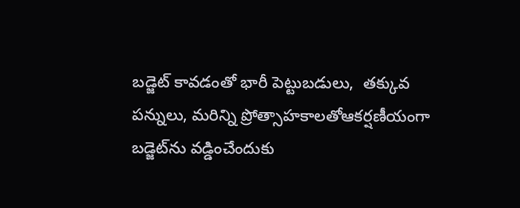బడ్జెట్‌ కావడంతో భారీ పెట్టుబడులు,  తక్కువ పన్నులు, మరిన్ని ప్రోత్సాహకాలతోఆకర్షణీయంగా బడ్జెట్‌ను వడ్డించేందుకు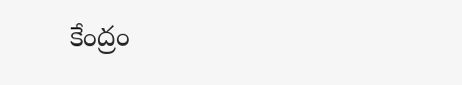కేంద్రం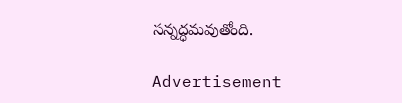సన్నద్ధమవుతోంది.

Advertisement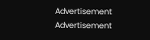Advertisement
Advertisement